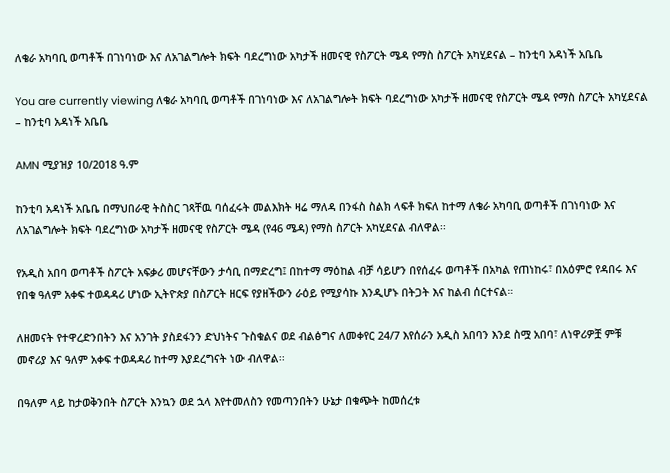ለቄራ አካባቢ ወጣቶች በገነባነው እና ለአገልግሎት ክፍት ባደረግነው አካታች ዘመናዊ የስፖርት ሜዳ የማስ ስፖርት አካሂደናል – ከንቲባ አዳነች አቤቤ

You are currently viewing ለቄራ አካባቢ ወጣቶች በገነባነው እና ለአገልግሎት ክፍት ባደረግነው አካታች ዘመናዊ የስፖርት ሜዳ የማስ ስፖርት አካሂደናል – ከንቲባ አዳነች አቤቤ

AMN ሚያዝያ 10/2018 ዓ.ም

ከንቲባ አዳነች አቤቤ በማህበራዊ ትስስር ገጻቸዉ ባሰፈሩት መልእክት ዛሬ ማለዳ በንፋስ ስልክ ላፍቶ ክፍለ ከተማ ለቄራ አካባቢ ወጣቶች በገነባነው እና ለአገልግሎት ክፍት ባደረግነው አካታች ዘመናዊ የስፖርት ሜዳ (የ46 ሜዳ) የማስ ስፖርት አካሂደናል ብለዋል፡፡

የአዲስ አበባ ወጣቶች ስፖርት አፍቃሪ መሆናቸውን ታሳቢ በማድረግ፤ በከተማ ማዕከል ብቻ ሳይሆን በየሰፈሩ ወጣቶች በአካል የጠነከሩ፣ በአዕምሮ የዳበሩ እና የበቁ ዓለም አቀፍ ተወዳዳሪ ሆነው ኢትዮጵያ በስፖርት ዘርፍ የያዘችውን ራዕይ የሚያሳኩ እንዲሆኑ በትጋት እና ከልብ ሰርተናል።

ለዘመናት የተዋረድንበትን እና አንገት ያስደፋንን ድህነትና ጉስቁልና ወደ ብልፅግና ለመቀየር 24/7 እየሰራን አዲስ አበባን እንደ ስሟ አበባ፣ ለነዋሪዎቿ ምቹ መኖሪያ እና ዓለም አቀፍ ተወዳዳሪ ከተማ እያደረግናት ነው ብለዋል፡፡

በዓለም ላይ ከታወቅንበት ስፖርት እንኳን ወደ ኋላ እየተመለስን የመጣንበትን ሁኔታ በቁጭት ከመሰረቱ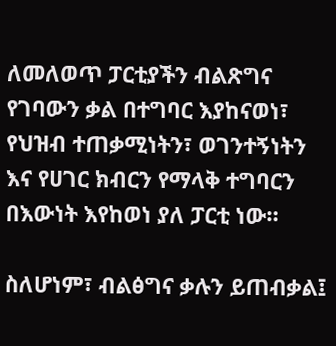ለመለወጥ ፓርቲያችን ብልጽግና የገባውን ቃል በተግባር እያከናወነ፣ የህዝብ ተጠቃሚነትን፣ ወገንተኝነትን እና የሀገር ክብርን የማላቅ ተግባርን በእውነት እየከወነ ያለ ፓርቲ ነው።

ስለሆነም፣ ብልፅግና ቃሉን ይጠብቃል፤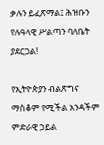ቃሉን ይፈጽማል፤ ሕዝቡን የሉዓላዊ ሥልጣን ባለቤት ያደርጋል!

የኢትዮጵያን ብልጽግና ማስቆም የሚችል አንዳችም ምድራዊ ኃይል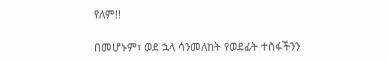የለም!!

በመሆኑም፣ ወደ ኋላ ሳንመለከት የወደፊት ተስፋችንን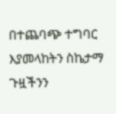በተጨባጭ ተግባር እያመላከትን ስኬታማ ጉዟችንን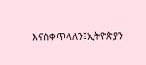እናስቀጥላለን፤ኢትዮጵያን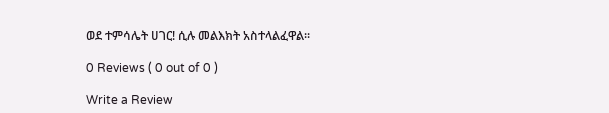ወደ ተምሳሌት ሀገር! ሲሉ መልእክት አስተላልፈዋል፡፡

0 Reviews ( 0 out of 0 )

Write a Review